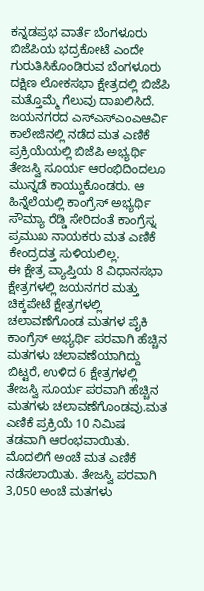ಕನ್ನಡಪ್ರಭ ವಾರ್ತೆ ಬೆಂಗಳೂರು
ಬಿಜೆಪಿಯ ಭದ್ರಕೋಟೆ ಎಂದೇ ಗುರುತಿಸಿಕೊಂಡಿರುವ ಬೆಂಗಳೂರು ದಕ್ಷಿಣ ಲೋಕಸಭಾ ಕ್ಷೇತ್ರದಲ್ಲಿ ಬಿಜೆಪಿ ಮತ್ತೊಮ್ಮೆ ಗೆಲುವು ದಾಖಲಿಸಿದೆ. ಜಯನಗರದ ಎಸ್ಎಸ್ಎಂಎಆರ್ವಿ ಕಾಲೇಜಿನಲ್ಲಿ ನಡೆದ ಮತ ಎಣಿಕೆ ಪ್ರಕ್ರಿಯೆಯಲ್ಲಿ ಬಿಜೆಪಿ ಅಭ್ಯರ್ಥಿ ತೇಜಸ್ವಿ ಸೂರ್ಯ ಆರಂಭಿದಿಂದಲೂ ಮುನ್ನಡೆ ಕಾಯ್ದುಕೊಂಡರು. ಆ ಹಿನ್ನೆಲೆಯಲ್ಲಿ ಕಾಂಗ್ರೆಸ್ ಅಭ್ಯರ್ಥಿ ಸೌಮ್ಯಾ ರೆಡ್ಡಿ ಸೇರಿದಂತೆ ಕಾಂಗ್ರೆಸ್ನ ಪ್ರಮುಖ ನಾಯಕರು ಮತ ಎಣಿಕೆ ಕೇಂದ್ರದತ್ತ ಸುಳಿಯಲಿಲ್ಲ.
ಈ ಕ್ಷೇತ್ರ ವ್ಯಾಪ್ತಿಯ 8 ವಿಧಾನಸಭಾ ಕ್ಷೇತ್ರಗಳಲ್ಲಿ ಜಯನಗರ ಮತ್ತು ಚಿಕ್ಕಪೇಟೆ ಕ್ಷೇತ್ರಗಳಲ್ಲಿ ಚಲಾವಣೆಗೊಂಡ ಮತಗಳ ಪೈಕಿ ಕಾಂಗ್ರೆಸ್ ಅಭ್ಯರ್ಥಿ ಪರವಾಗಿ ಹೆಚ್ಚಿನ ಮತಗಳು ಚಲಾವಣೆಯಾಗಿದ್ದು ಬಿಟ್ಟರೆ, ಉಳಿದ 6 ಕ್ಷೇತ್ರಗಳಲ್ಲಿ ತೇಜಸ್ವಿ ಸೂರ್ಯ ಪರವಾಗಿ ಹೆಚ್ಚಿನ ಮತಗಳು ಚಲಾವಣೆಗೊಂಡವು.ಮತ ಎಣಿಕೆ ಪ್ರಕ್ರಿಯೆ 10 ನಿಮಿಷ ತಡವಾಗಿ ಆರಂಭವಾಯಿತು. ಮೊದಲಿಗೆ ಅಂಚೆ ಮತ ಎಣಿಕೆ ನಡೆಸಲಾಯಿತು. ತೇಜಸ್ವಿ ಪರವಾಗಿ 3,050 ಅಂಚೆ ಮತಗಳು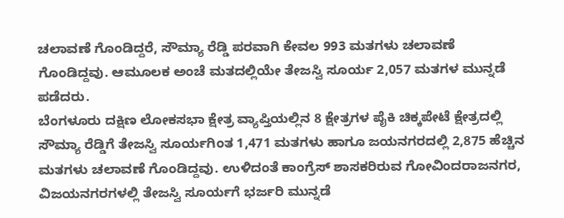ಚಲಾವಣೆ ಗೊಂಡಿದ್ದರೆ, ಸೌಮ್ಯಾ ರೆಡ್ಡಿ ಪರವಾಗಿ ಕೇವಲ 993 ಮತಗಳು ಚಲಾವಣೆ ಗೊಂಡಿದ್ದವು. ಆಮೂಲಕ ಅಂಚೆ ಮತದಲ್ಲಿಯೇ ತೇಜಸ್ವಿ ಸೂರ್ಯ 2,057 ಮತಗಳ ಮುನ್ನಡೆ ಪಡೆದರು.
ಬೆಂಗಳೂರು ದಕ್ಷಿಣ ಲೋಕಸಭಾ ಕ್ಷೇತ್ರ ವ್ಯಾಪ್ತಿಯಲ್ಲಿನ 8 ಕ್ಷೇತ್ರಗಳ ಪೈಕಿ ಚಿಕ್ಕಪೇಟೆ ಕ್ಷೇತ್ರದಲ್ಲಿ ಸೌಮ್ಯಾ ರೆಡ್ಡಿಗೆ ತೇಜಸ್ವಿ ಸೂರ್ಯಗಿಂತ 1,471 ಮತಗಳು ಹಾಗೂ ಜಯನಗರದಲ್ಲಿ 2,875 ಹೆಚ್ಚಿನ ಮತಗಳು ಚಲಾವಣೆ ಗೊಂಡಿದ್ದವು. ಉಳಿದಂತೆ ಕಾಂಗ್ರೆಸ್ ಶಾಸಕರಿರುವ ಗೋವಿಂದರಾಜನಗರ, ವಿಜಯನಗರಗಳಲ್ಲಿ ತೇಜಸ್ವಿ ಸೂರ್ಯಗೆ ಭರ್ಜರಿ ಮುನ್ನಡೆ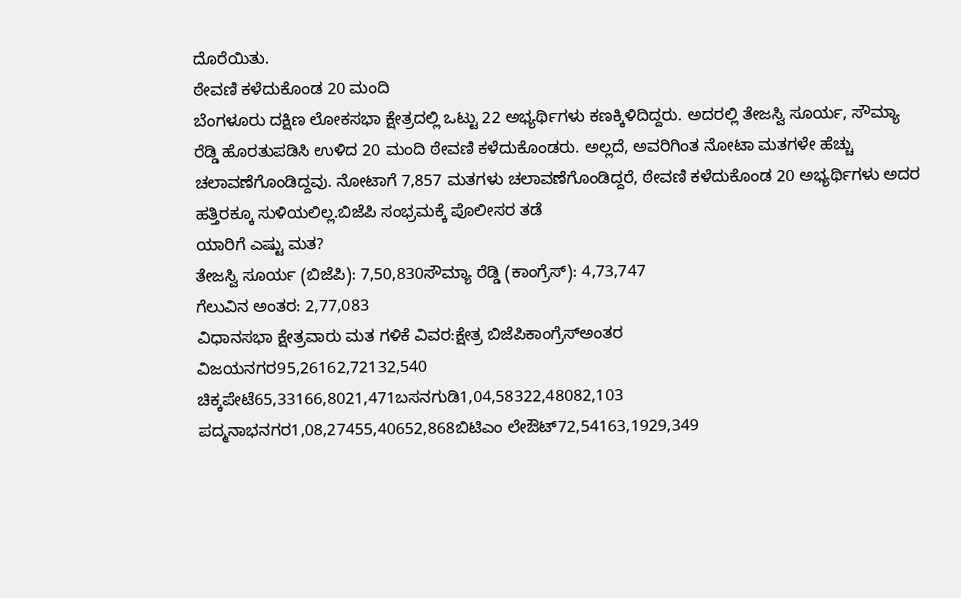ದೊರೆಯಿತು.
ಠೇವಣಿ ಕಳೆದುಕೊಂಡ 20 ಮಂದಿ
ಬೆಂಗಳೂರು ದಕ್ಷಿಣ ಲೋಕಸಭಾ ಕ್ಷೇತ್ರದಲ್ಲಿ ಒಟ್ಟು 22 ಅಭ್ಯರ್ಥಿಗಳು ಕಣಕ್ಕಿಳಿದಿದ್ದರು. ಅದರಲ್ಲಿ ತೇಜಸ್ವಿ ಸೂರ್ಯ, ಸೌಮ್ಯಾ ರೆಡ್ಡಿ ಹೊರತುಪಡಿಸಿ ಉಳಿದ 20 ಮಂದಿ ಠೇವಣಿ ಕಳೆದುಕೊಂಡರು. ಅಲ್ಲದೆ, ಅವರಿಗಿಂತ ನೋಟಾ ಮತಗಳೇ ಹೆಚ್ಚು ಚಲಾವಣೆಗೊಂಡಿದ್ದವು. ನೋಟಾಗೆ 7,857 ಮತಗಳು ಚಲಾವಣೆಗೊಂಡಿದ್ದರೆ, ಠೇವಣಿ ಕಳೆದುಕೊಂಡ 20 ಅಭ್ಯರ್ಥಿಗಳು ಅದರ ಹತ್ತಿರಕ್ಕೂ ಸುಳಿಯಲಿಲ್ಲ.ಬಿಜೆಪಿ ಸಂಭ್ರಮಕ್ಕೆ ಪೊಲೀಸರ ತಡೆ
ಯಾರಿಗೆ ಎಷ್ಟು ಮತ?
ತೇಜಸ್ವಿ ಸೂರ್ಯ (ಬಿಜೆಪಿ): 7,50,830ಸೌಮ್ಯಾ ರೆಡ್ಡಿ (ಕಾಂಗ್ರೆಸ್): 4,73,747
ಗೆಲುವಿನ ಅಂತರ: 2,77,083
ವಿಧಾನಸಭಾ ಕ್ಷೇತ್ರವಾರು ಮತ ಗಳಿಕೆ ವಿವರ:ಕ್ಷೇತ್ರ ಬಿಜೆಪಿಕಾಂಗ್ರೆಸ್ಅಂತರ
ವಿಜಯನಗರ95,26162,72132,540
ಚಿಕ್ಕಪೇಟೆ65,33166,8021,471ಬಸನಗುಡಿ1,04,58322,48082,103
ಪದ್ಮನಾಭನಗರ1,08,27455,40652,868ಬಿಟಿಎಂ ಲೇಔಟ್72,54163,1929,349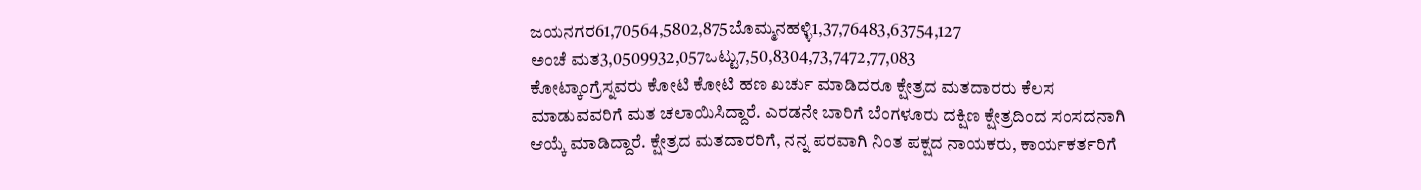ಜಯನಗರ61,70564,5802,875ಬೊಮ್ಮನಹಳ್ಳಿ1,37,76483,63754,127
ಅಂಚೆ ಮತ3,0509932,057ಒಟ್ಟು7,50,8304,73,7472,77,083
ಕೋಟ್ಕಾಂಗ್ರೆಸ್ನವರು ಕೋಟಿ ಕೋಟಿ ಹಣ ಖರ್ಚು ಮಾಡಿದರೂ ಕ್ಷೇತ್ರದ ಮತದಾರರು ಕೆಲಸ ಮಾಡುವವರಿಗೆ ಮತ ಚಲಾಯಿಸಿದ್ದಾರೆ. ಎರಡನೇ ಬಾರಿಗೆ ಬೆಂಗಳೂರು ದಕ್ಷಿಣ ಕ್ಷೇತ್ರದಿಂದ ಸಂಸದನಾಗಿ ಆಯ್ಕೆ ಮಾಡಿದ್ದಾರೆ. ಕ್ಷೇತ್ರದ ಮತದಾರರಿಗೆ, ನನ್ನ ಪರವಾಗಿ ನಿಂತ ಪಕ್ಷದ ನಾಯಕರು, ಕಾರ್ಯಕರ್ತರಿಗೆ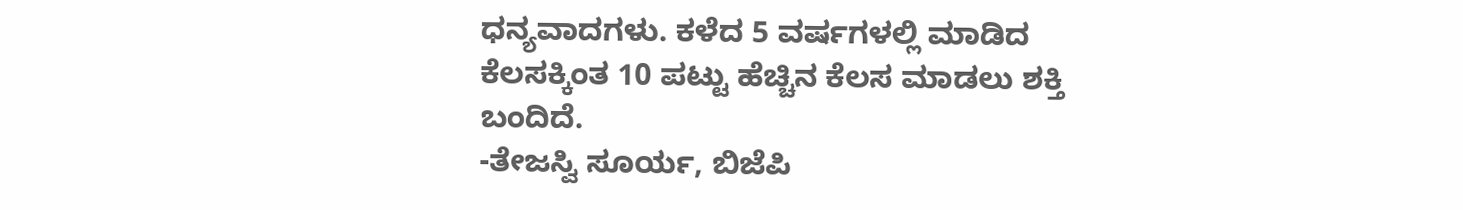ಧನ್ಯವಾದಗಳು. ಕಳೆದ 5 ವರ್ಷಗಳಲ್ಲಿ ಮಾಡಿದ ಕೆಲಸಕ್ಕಿಂತ 10 ಪಟ್ಟು ಹೆಚ್ಚಿನ ಕೆಲಸ ಮಾಡಲು ಶಕ್ತಿ ಬಂದಿದೆ.
-ತೇಜಸ್ವಿ ಸೂರ್ಯ, ಬಿಜೆಪಿ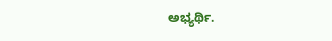ಅಭ್ಯರ್ಥಿ.